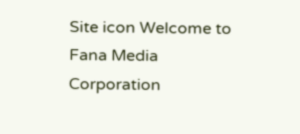Site icon Welcome to Fana Media Corporation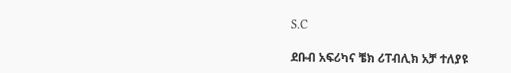S.C

ደቡብ አፍሪካና ቼክ ሪፐብሊክ አቻ ተለያዩ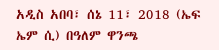አዲስ አበባ፣ ሰኔ 11፣ 2018 (ኤፍ ኤም ሲ) በዓለም ዋንጫ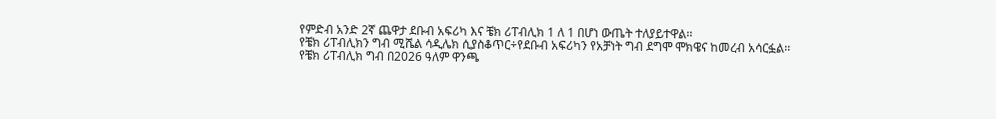የምድብ አንድ 2ኛ ጨዋታ ደቡብ አፍሪካ እና ቼክ ሪፐብሊክ 1 ለ 1 በሆነ ውጤት ተለያይተዋል፡፡
የቼክ ሪፐብሊክን ግብ ሚሼል ሳዲሌክ ሲያስቆጥር÷የደቡብ አፍሪካን የአቻነት ግብ ደግሞ ሞክዌና ከመረብ አሳርፏል፡፡
የቼክ ሪፐብሊክ ግብ በ2026 ዓለም ዋንጫ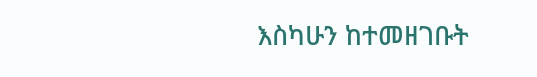እስካሁን ከተመዘገቡት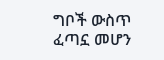ግቦች ውስጥ ፈጣኗ መሆን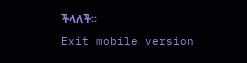ችላለች፡፡
Exit mobile version